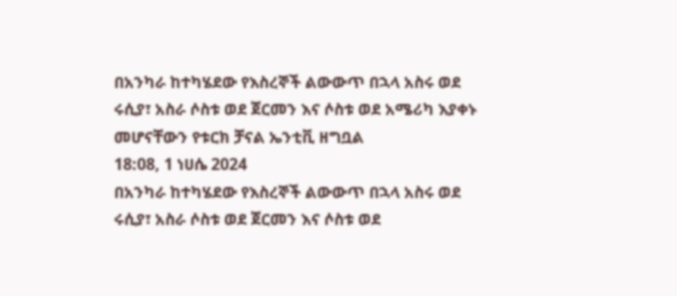በአንካራ ከተካሄደው የእስረኞች ልውውጥ በኋላ አስሩ ወደ ሩሲያ፣ አስራ ሶስቱ ወደ ጀርመን እና ሶስቱ ወደ አሜሪካ እያቀኑ መሆናቸውን የቱርክ ቻናል ኤንቲቪ ዘግቧል
18:08, 1 ነሀሴ 2024
በአንካራ ከተካሄደው የእስረኞች ልውውጥ በኋላ አስሩ ወደ ሩሲያ፣ አስራ ሶስቱ ወደ ጀርመን እና ሶስቱ ወደ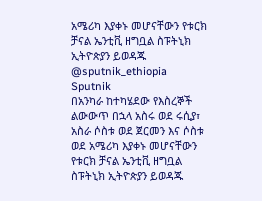አሜሪካ እያቀኑ መሆናቸውን የቱርክ ቻናል ኤንቲቪ ዘግቧል ስፑትኒክ ኢትዮጵያን ይወዳጁ @sputnik_ethiopia
Sputnik
በአንካራ ከተካሄደው የእስረኞች ልውውጥ በኋላ አስሩ ወደ ሩሲያ፣ አስራ ሶስቱ ወደ ጀርመን እና ሶስቱ ወደ አሜሪካ እያቀኑ መሆናቸውን የቱርክ ቻናል ኤንቲቪ ዘግቧል ስፑትኒክ ኢትዮጵያን ይወዳጁ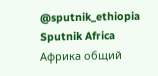@sputnik_ethiopia
Sputnik Africa
Африка общий